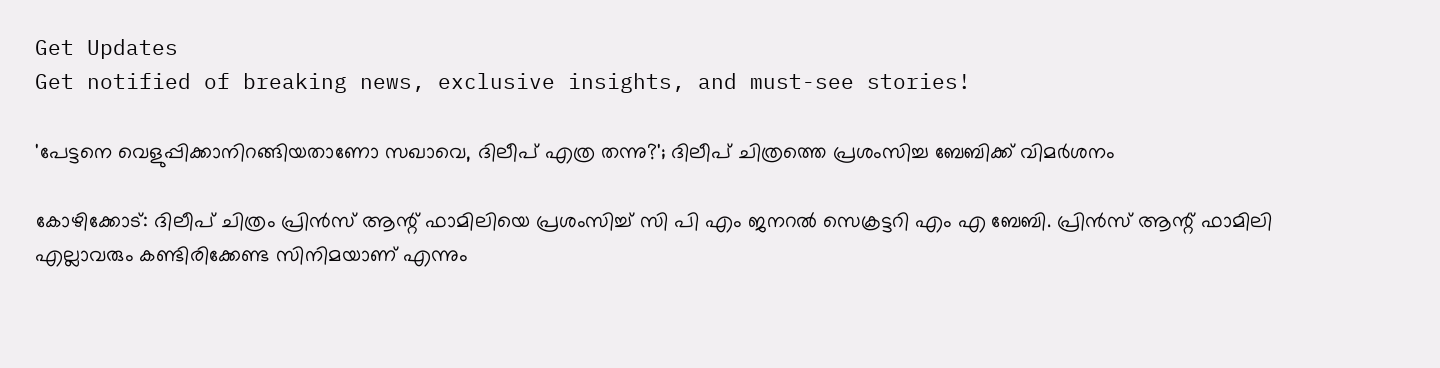Get Updates
Get notified of breaking news, exclusive insights, and must-see stories!

'പേട്ടനെ വെളുപ്പിക്കാനിറങ്ങിയതാണോ സഖാവെ, ദിലീപ് എത്ര തന്നു?'; ദിലീപ് ചിത്രത്തെ പ്രശംസിച്ച ബേബിക്ക് വിമര്‍ശനം

കോഴിക്കോട്: ദിലീപ് ചിത്രം പ്രിന്‍സ് ആന്റ് ഫാമിലിയെ പ്രശംസിച്ച് സി പി എം ജനറല്‍ സെക്രട്ടറി എം എ ബേബി. പ്രിന്‍സ് ആന്റ് ഫാമിലി എല്ലാവരും കണ്ടിരിക്കേണ്ട സിനിമയാണ് എന്നും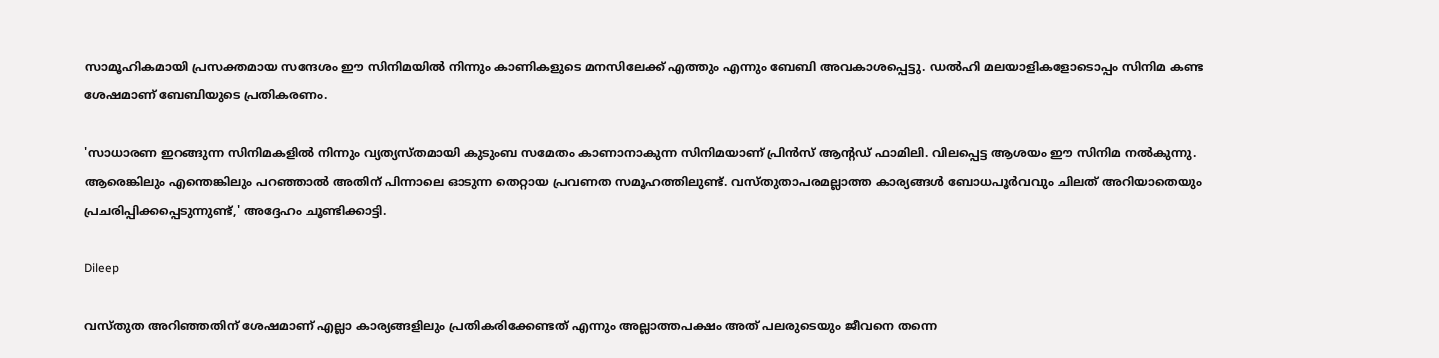സാമൂഹികമായി പ്രസക്തമായ സന്ദേശം ഈ സിനിമയില്‍ നിന്നും കാണികളുടെ മനസിലേക്ക് എത്തും എന്നും ബേബി അവകാശപ്പെട്ടു. ഡല്‍ഹി മലയാളികളോടൊപ്പം സിനിമ കണ്ട ശേഷമാണ് ബേബിയുടെ പ്രതികരണം.

'സാധാരണ ഇറങ്ങുന്ന സിനിമകളില്‍ നിന്നും വ്യത്യസ്തമായി കുടുംബ സമേതം കാണാനാകുന്ന സിനിമയാണ് പ്രിന്‍സ് ആന്റഡ് ഫാമിലി. വിലപ്പെട്ട ആശയം ഈ സിനിമ നല്‍കുന്നു. ആരെങ്കിലും എന്തെങ്കിലും പറഞ്ഞാല്‍ അതിന് പിന്നാലെ ഓടുന്ന തെറ്റായ പ്രവണത സമൂഹത്തിലുണ്ട്. വസ്തുതാപരമല്ലാത്ത കാര്യങ്ങള്‍ ബോധപൂര്‍വവും ചിലത് അറിയാതെയും പ്രചരിപ്പിക്കപ്പെടുന്നുണ്ട്,' അദ്ദേഹം ചൂണ്ടിക്കാട്ടി.

Dileep

വസ്തുത അറിഞ്ഞതിന് ശേഷമാണ് എല്ലാ കാര്യങ്ങളിലും പ്രതികരിക്കേണ്ടത് എന്നും അല്ലാത്തപക്ഷം അത് പലരുടെയും ജീവനെ തന്നെ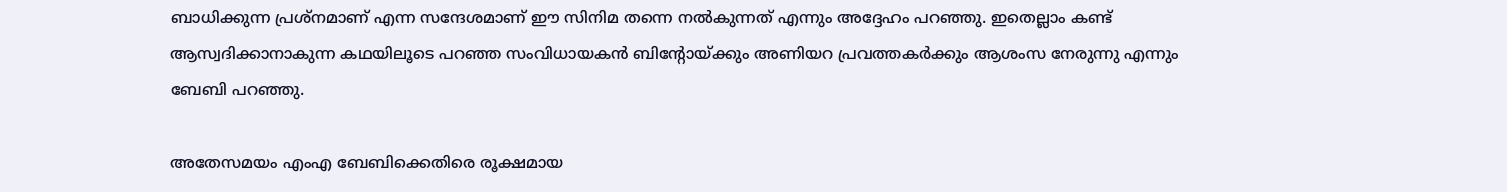ബാധിക്കുന്ന പ്രശ്നമാണ് എന്ന സന്ദേശമാണ് ഈ സിനിമ തന്നെ നല്‍കുന്നത് എന്നും അദ്ദേഹം പറഞ്ഞു. ഇതെല്ലാം കണ്ട് ആസ്വദിക്കാനാകുന്ന കഥയിലൂടെ പറഞ്ഞ സംവിധായകന്‍ ബിന്റോയ്ക്കും അണിയറ പ്രവത്തകര്‍ക്കും ആശംസ നേരുന്നു എന്നും ബേബി പറഞ്ഞു.

അതേസമയം എംഎ ബേബിക്കെതിരെ രൂക്ഷമായ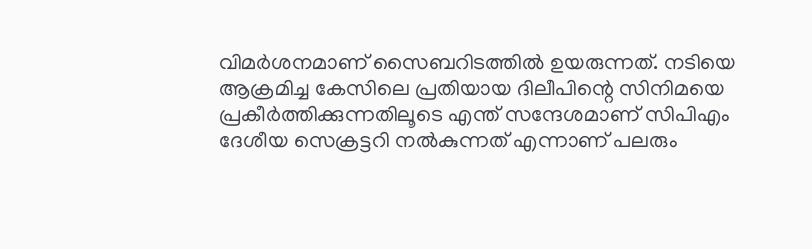വിമര്‍ശനമാണ് സൈബറിടത്തില്‍ ഉയരുന്നത്. നടിയെ ആക്രമിച്ച കേസിലെ പ്രതിയായ ദിലീപിന്റെ സിനിമയെ പ്രകീര്‍ത്തിക്കുന്നതിലൂടെ എന്ത് സന്ദേശമാണ് സിപിഎം ദേശീയ സെക്രട്ടറി നല്‍കുന്നത് എന്നാണ് പലരും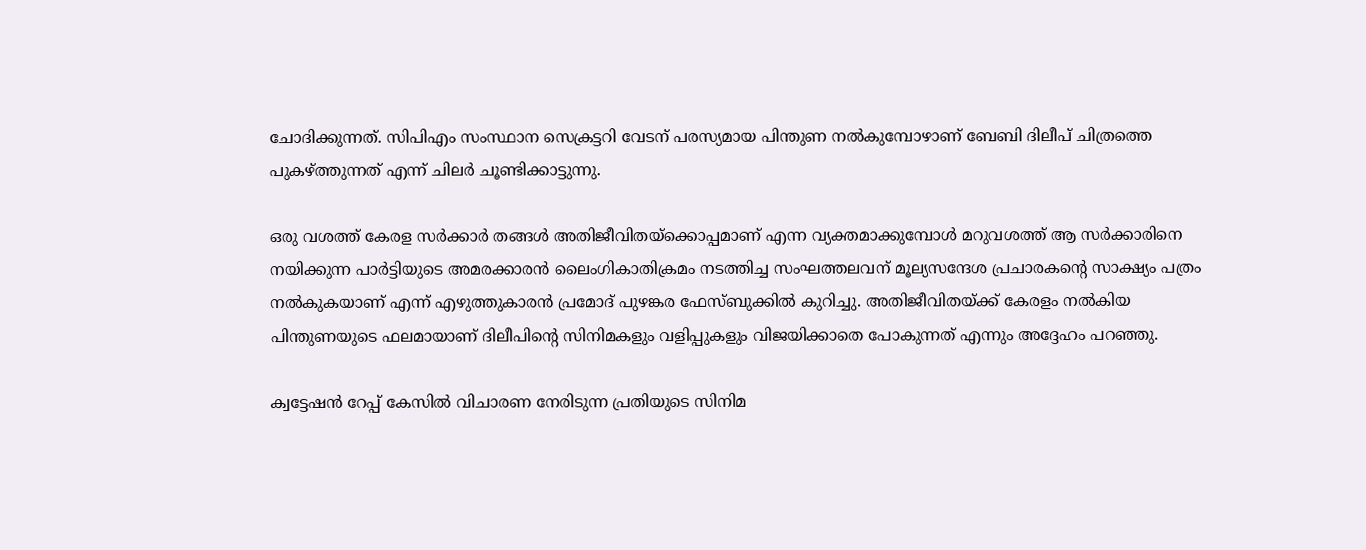ചോദിക്കുന്നത്. സിപിഎം സംസ്ഥാന സെക്രട്ടറി വേടന് പരസ്യമായ പിന്തുണ നല്‍കുമ്പോഴാണ് ബേബി ദിലീപ് ചിത്രത്തെ പുകഴ്ത്തുന്നത് എന്ന് ചിലര്‍ ചൂണ്ടിക്കാട്ടുന്നു.

ഒരു വശത്ത് കേരള സര്‍ക്കാര്‍ തങ്ങള്‍ അതിജീവിതയ്‌ക്കൊപ്പമാണ് എന്ന വ്യക്തമാക്കുമ്പോള്‍ മറുവശത്ത് ആ സര്‍ക്കാരിനെ നയിക്കുന്ന പാര്‍ട്ടിയുടെ അമരക്കാരന്‍ ലൈംഗികാതിക്രമം നടത്തിച്ച സംഘത്തലവന് മൂല്യസന്ദേശ പ്രചാരകന്റെ സാക്ഷ്യം പത്രം നല്‍കുകയാണ് എന്ന് എഴുത്തുകാരന്‍ പ്രമോദ് പുഴങ്കര ഫേസ്ബുക്കില്‍ കുറിച്ചു. അതിജീവിതയ്ക്ക് കേരളം നല്‍കിയ പിന്തുണയുടെ ഫലമായാണ് ദിലീപിന്റെ സിനിമകളും വളിപ്പുകളും വിജയിക്കാതെ പോകുന്നത് എന്നും അദ്ദേഹം പറഞ്ഞു.

ക്വട്ടേഷന്‍ റേപ്പ് കേസില്‍ വിചാരണ നേരിടുന്ന പ്രതിയുടെ സിനിമ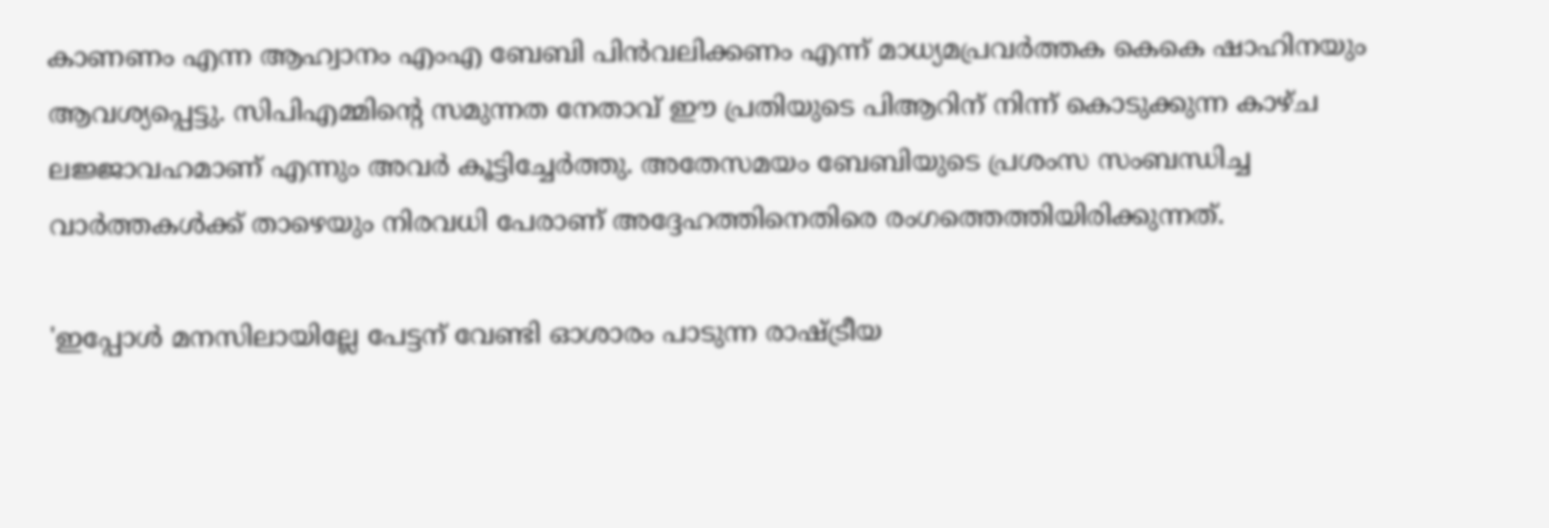കാണണം എന്ന ആഹ്വാനം എംഎ ബേബി പിന്‍വലിക്കണം എന്ന് മാധ്യമപ്രവര്‍ത്തക കെകെ ഷാഹിനയും ആവശ്യപ്പെട്ടു. സിപിഎമ്മിന്റെ സമുന്നത നേതാവ് ഈ പ്രതിയുടെ പിആറിന് നിന്ന് കൊടുക്കുന്ന കാഴ്ച ലജ്ജാവഹമാണ് എന്നും അവര്‍ കൂട്ടിച്ചേര്‍ത്തു. അതേസമയം ബേബിയുടെ പ്രശംസ സംബന്ധിച്ച വാര്‍ത്തകള്‍ക്ക് താഴെയും നിരവധി പേരാണ് അദ്ദേഹത്തിനെതിരെ രംഗത്തെത്തിയിരിക്കുന്നത്.

'ഇപ്പോള്‍ മനസിലായില്ലേ പേട്ടന് വേണ്ടി ഓശാരം പാടുന്ന രാഷ്ട്രീയ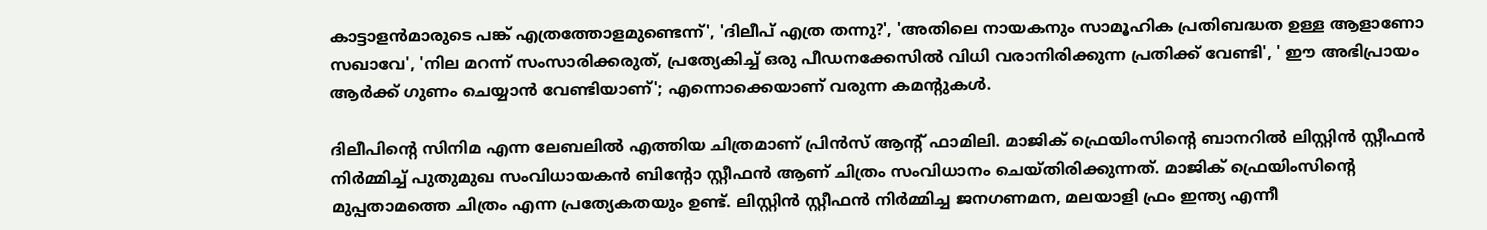കാട്ടാളന്‍മാരുടെ പങ്ക് എത്രത്തോളമുണ്ടെന്ന്', 'ദിലീപ് എത്ര തന്നു?', 'അതിലെ നായകനും സാമൂഹിക പ്രതിബദ്ധത ഉള്ള ആളാണോ സഖാവേ', 'നില മറന്ന് സംസാരിക്കരുത്, പ്രത്യേകിച്ച് ഒരു പീഡനക്കേസില്‍ വിധി വരാനിരിക്കുന്ന പ്രതിക്ക് വേണ്ടി', ' ഈ അഭിപ്രായം ആര്‍ക്ക് ഗുണം ചെയ്യാന്‍ വേണ്ടിയാണ്'; എന്നൊക്കെയാണ് വരുന്ന കമന്റുകള്‍.

ദിലീപിന്റെ സിനിമ എന്ന ലേബലില്‍ എത്തിയ ചിത്രമാണ് പ്രിന്‍സ് ആന്റ് ഫാമിലി. മാജിക് ഫ്രെയിംസിന്റെ ബാനറില്‍ ലിസ്റ്റിന്‍ സ്റ്റീഫന്‍ നിര്‍മ്മിച്ച് പുതുമുഖ സംവിധായകന്‍ ബിന്റോ സ്റ്റീഫന്‍ ആണ് ചിത്രം സംവിധാനം ചെയ്തിരിക്കുന്നത്. മാജിക് ഫ്രെയിംസിന്റെ മുപ്പതാമത്തെ ചിത്രം എന്ന പ്രത്യേകതയും ഉണ്ട്. ലിസ്റ്റിന്‍ സ്റ്റീഫന്‍ നിര്‍മ്മിച്ച ജനഗണമന, മലയാളി ഫ്രം ഇന്ത്യ എന്നീ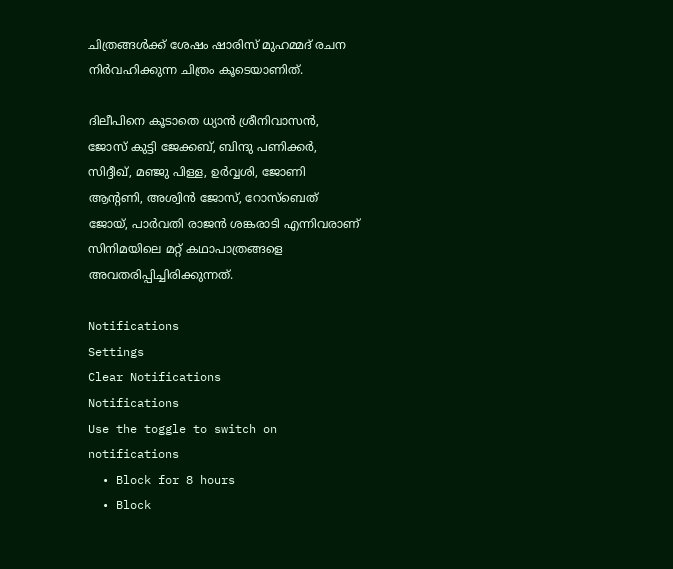ചിത്രങ്ങള്‍ക്ക് ശേഷം ഷാരിസ് മുഹമ്മദ് രചന നിര്‍വഹിക്കുന്ന ചിത്രം കൂടെയാണിത്.

ദിലീപിനെ കൂടാതെ ധ്യാന്‍ ശ്രീനിവാസന്‍, ജോസ് കുട്ടി ജേക്കബ്, ബിന്ദു പണിക്കര്‍, സിദ്ദീഖ്, മഞ്ജു പിള്ള, ഉര്‍വ്വശി, ജോണി ആന്റണി, അശ്വിന്‍ ജോസ്, റോസ്‌ബെത് ജോയ്, പാര്‍വതി രാജന്‍ ശങ്കരാടി എന്നിവരാണ് സിനിമയിലെ മറ്റ് കഥാപാത്രങ്ങളെ അവതരിപ്പിച്ചിരിക്കുന്നത്.

Notifications
Settings
Clear Notifications
Notifications
Use the toggle to switch on notifications
  • Block for 8 hours
  • Block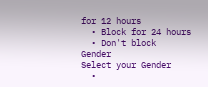for 12 hours
  • Block for 24 hours
  • Don't block
Gender
Select your Gender
  •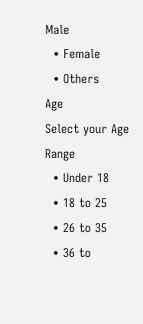Male
  • Female
  • Others
Age
Select your Age Range
  • Under 18
  • 18 to 25
  • 26 to 35
  • 36 to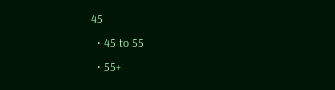45
  • 45 to 55
  • 55+